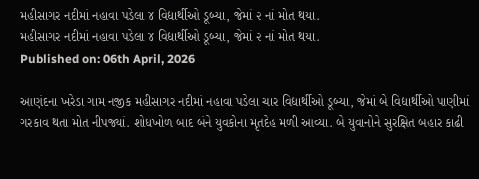મહીસાગર નદીમાં નહાવા પડેલા ૪ વિદ્યાર્થીઓ ડૂબ્યા, જેમાં ૨ નાં મોત થયા.
મહીસાગર નદીમાં નહાવા પડેલા ૪ વિદ્યાર્થીઓ ડૂબ્યા, જેમાં ૨ નાં મોત થયા.
Published on: 06th April, 2026

આણંદના ખરેડા ગામ નજીક મહીસાગર નદીમાં નહાવા પડેલા ચાર વિદ્યાર્થીઓ ડૂબ્યા, જેમાં બે વિદ્યાર્થીઓ પાણીમાં ગરકાવ થતા મોત નીપજ્યાં. શોધખોળ બાદ બંને યુવકોના મૃતદેહ મળી આવ્યા. બે યુવાનોને સુરક્ષિત બહાર કાઢી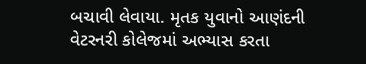બચાવી લેવાયા. મૃતક યુવાનો આણંદની વેટરનરી કોલેજમાં અભ્યાસ કરતા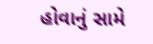હોવાનું સામે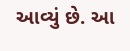આવ્યું છે. આ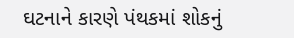ઘટનાને કારણે પંથકમાં શોકનું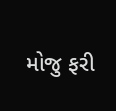મોજુ ફરી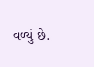વળ્યું છે.